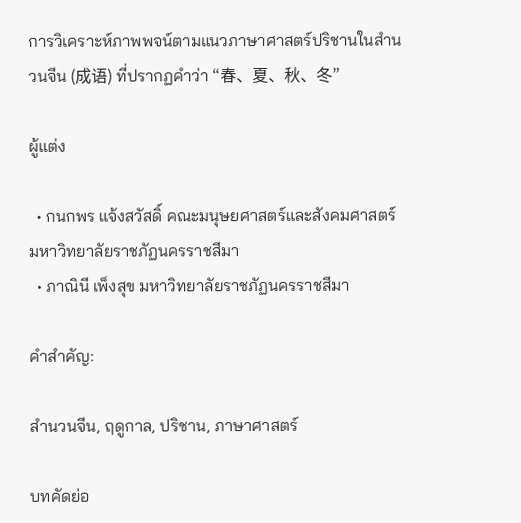การวิเคราะห์ภาพพจน์ตามแนวภาษาศาสตร์ปริชานในสำนวนจีน (成语) ที่ปรากฏคำว่า “春、夏、秋、冬”

ผู้แต่ง

  • กนกพร แจ้งสวัสดิ์ คณะมนุษยศาสตร์และสังคมศาสตร์ มหาวิทยาลัยราชภัฏนครราชสีมา
  • ภาณินี เพ็งสุข มหาวิทยาลัยราชภัฏนครราชสีมา

คำสำคัญ:

สำนวนจีน, ฤดูกาล, ปริชาน, ภาษาศาสตร์

บทคัดย่อ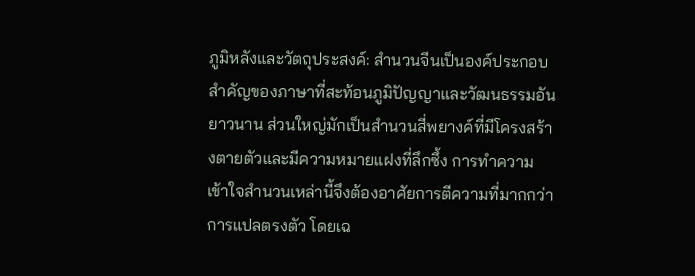ภูมิหลังและวัตถุประสงค์: สำนวนจีนเป็นองค์ประกอบสำคัญของภาษาที่สะท้อนภูมิปัญญาและวัฒนธรรมอันยาวนาน ส่วนใหญ่มักเป็นสำนวนสี่พยางค์ที่มีโครงสร้างตายตัวและมีความหมายแฝงที่ลึกซึ้ง การทำความเข้าใจสำนวนเหล่านี้จึงต้องอาศัยการตีความที่มากกว่าการแปลตรงตัว โดยเฉ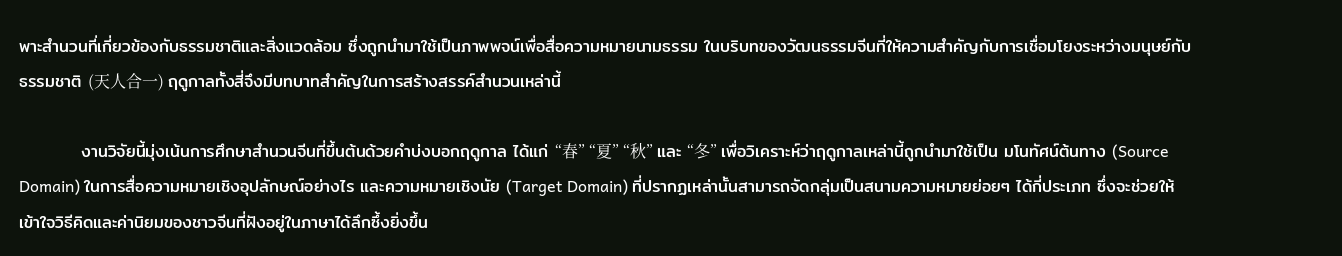พาะสำนวนที่เกี่ยวข้องกับธรรมชาติและสิ่งแวดล้อม ซึ่งถูกนำมาใช้เป็นภาพพจน์เพื่อสื่อความหมายนามธรรม ในบริบทของวัฒนธรรมจีนที่ให้ความสำคัญกับการเชื่อมโยงระหว่างมนุษย์กับธรรมชาติ (天人合一) ฤดูกาลทั้งสี่จึงมีบทบาทสำคัญในการสร้างสรรค์สำนวนเหล่านี้

          งานวิจัยนี้มุ่งเน้นการศึกษาสำนวนจีนที่ขึ้นต้นด้วยคำบ่งบอกฤดูกาล ได้แก่ “春” “夏” “秋” และ “冬” เพื่อวิเคราะห์ว่าฤดูกาลเหล่านี้ถูกนำมาใช้เป็น มโนทัศน์ต้นทาง (Source Domain) ในการสื่อความหมายเชิงอุปลักษณ์อย่างไร และความหมายเชิงนัย (Target Domain) ที่ปรากฏเหล่านั้นสามารถจัดกลุ่มเป็นสนามความหมายย่อยๆ ได้กี่ประเภท ซึ่งจะช่วยให้เข้าใจวิธีคิดและค่านิยมของชาวจีนที่ฝังอยู่ในภาษาได้ลึกซึ้งยิ่งขึ้น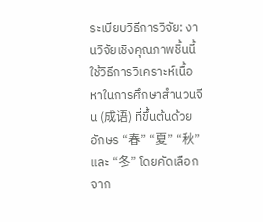ระเบียบวิธีการวิจัย: งานวิจัยเชิงคุณภาพชิ้นนี้ใช้วิธีการวิเคราะห์เนื้อหาในการศึกษาสำนวนจีน (成语) ที่ขึ้นต้นด้วยอักษร “春” “夏” “秋” และ “冬” โดยคัดเลือกจาก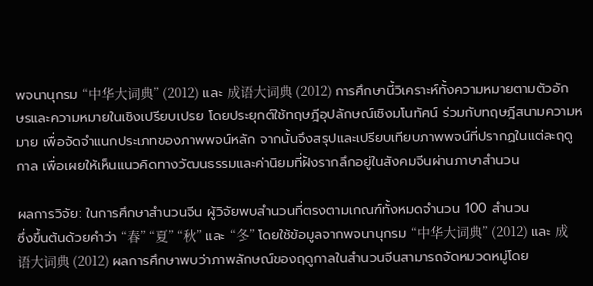พจนานุกรม “中华大词典” (2012) และ 成语大词典 (2012) การศึกษานี้วิเคราะห์ทั้งความหมายตามตัวอักษรและความหมายในเชิงเปรียบเปรย โดยประยุกต์ใช้ทฤษฎีอุปลักษณ์เชิงมโนทัศน์ ร่วมกับทฤษฎีสนามความหมาย เพื่อจัดจำแนกประเภทของภาพพจน์หลัก จากนั้นจึงสรุปและเปรียบเทียบภาพพจน์ที่ปรากฏในแต่ละฤดูกาล เพื่อเผยให้เห็นแนวคิดทางวัฒนธรรมและค่านิยมที่ฝังรากลึกอยู่ในสังคมจีนผ่านภาษาสำนวน

ผลการวิจัย: ในการศึกษาสำนวนจีน ผู้วิจัยพบสำนวนที่ตรงตามเกณฑ์ทั้งหมดจำนวน 100 สำนวน
ซึ่งขึ้นต้นด้วยคำว่า “春” “夏” “秋” และ “冬” โดยใช้ข้อมูลจากพจนานุกรม “中华大词典” (2012) และ 成语大词典 (2012) ผลการศึกษาพบว่าภาพลักษณ์ของฤดูกาลในสำนวนจีนสามารถจัดหมวดหมู่โดย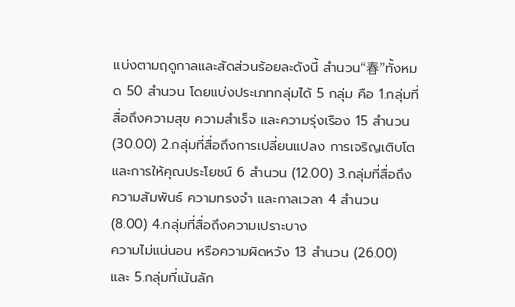แบ่งตามฤดูกาลและสัดส่วนร้อยละดังนี้ สำนวน“春”ทั้งหมด 50 สำนวน โดยแบ่งประเภทกลุ่มได้ 5 กลุ่ม คือ 1.กลุ่มที่สื่อถึงความสุข ความสำเร็จ และความรุ่งเรือง 15 สำนวน (30.00) 2.กลุ่มที่สื่อถึงการเปลี่ยนแปลง การเจริญเติบโต และการให้คุณประโยชน์ 6 สำนวน (12.00) 3.กลุ่มที่สื่อถึงความสัมพันธ์ ความทรงจำ และกาลเวลา 4 สำนวน (8.00) 4.กลุ่มที่สื่อถึงความเปราะบาง
ความไม่แน่นอน หรือความผิดหวัง 13 สำนวน (26.00) และ 5.กลุ่มที่เน้นลัก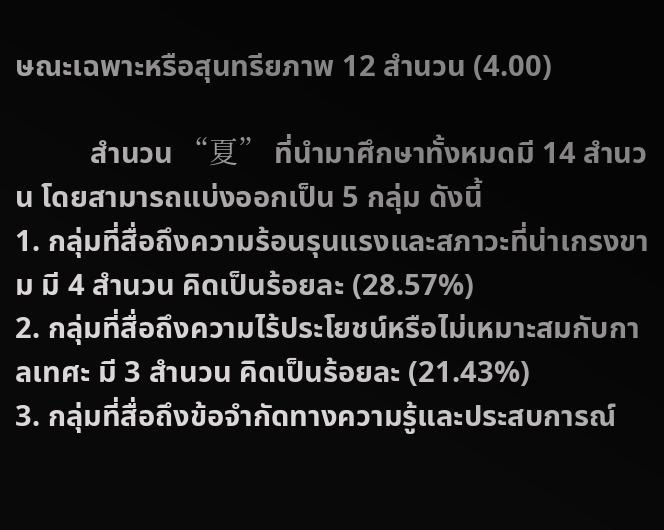ษณะเฉพาะหรือสุนทรียภาพ 12 สำนวน (4.00)

          สำนวน “夏” ที่นำมาศึกษาทั้งหมดมี 14 สำนวน โดยสามารถแบ่งออกเป็น 5 กลุ่ม ดังนี้
1. กลุ่มที่สื่อถึงความร้อนรุนแรงและสภาวะที่น่าเกรงขาม มี 4 สำนวน คิดเป็นร้อยละ (28.57%)
2. กลุ่มที่สื่อถึงความไร้ประโยชน์หรือไม่เหมาะสมกับกาลเทศะ มี 3 สำนวน คิดเป็นร้อยละ (21.43%)
3. กลุ่มที่สื่อถึงข้อจำกัดทางความรู้และประสบการณ์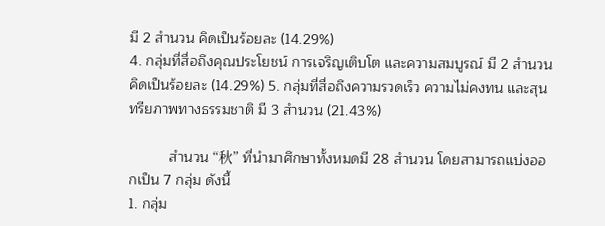มี 2 สำนวน คิดเป็นร้อยละ (14.29%)
4. กลุ่มที่สื่อถึงคุณประโยชน์ การเจริญเติบโต และความสมบูรณ์ มี 2 สำนวน คิดเป็นร้อยละ (14.29%) 5. กลุ่มที่สื่อถึงความรวดเร็ว ความไม่คงทน และสุนทรียภาพทางธรรมชาติ มี 3 สำนวน (21.43%)

          สำนวน “秋” ที่นำมาศึกษาทั้งหมดมี 28 สำนวน โดยสามารถแบ่งออกเป็น 7 กลุ่ม ดังนี้
1. กลุ่ม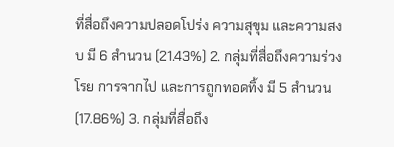ที่สื่อถึงความปลอดโปร่ง ความสุขุม และความสงบ มี 6 สำนวน (21.43%) 2. กลุ่มที่สื่อถึงความร่วงโรย การจากไป และการถูกทอดทิ้ง มี 5 สำนวน (17.86%) 3. กลุ่มที่สื่อถึง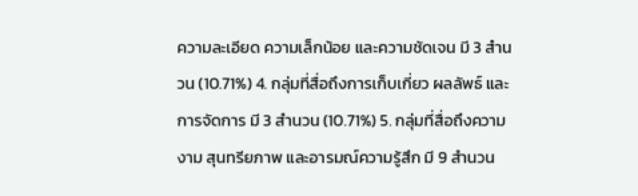ความละเอียด ความเล็กน้อย และความชัดเจน มี 3 สำนวน (10.71%) 4. กลุ่มที่สื่อถึงการเก็บเกี่ยว ผลลัพธ์ และการจัดการ มี 3 สำนวน (10.71%) 5. กลุ่มที่สื่อถึงความงาม สุนทรียภาพ และอารมณ์ความรู้สึก มี 9 สำนวน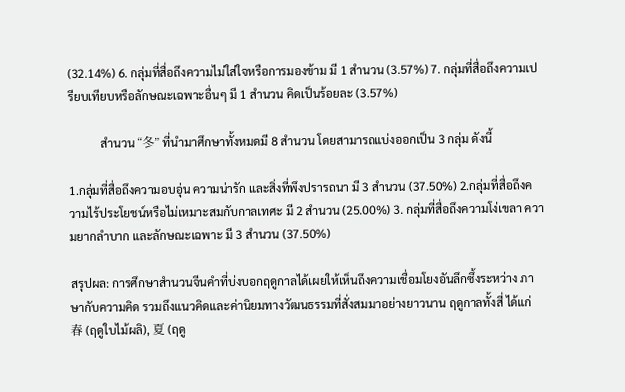(32.14%) 6. กลุ่มที่สื่อถึงความไม่ใส่ใจหรือการมองข้าม มี 1 สำนวน (3.57%) 7. กลุ่มที่สื่อถึงความเปรียบเทียบหรือลักษณะเฉพาะอื่นๆ มี 1 สำนวน คิดเป็นร้อยละ (3.57%)

           สำนวน “冬” ที่นำมาศึกษาทั้งหมดมี 8 สำนวน โดยสามารถแบ่งออกเป็น 3 กลุ่ม ดังนี้

1.กลุ่มที่สื่อถึงความอบอุ่น ความน่ารัก และสิ่งที่พึงปรารถนา มี 3 สำนวน (37.50%) 2.กลุ่มที่สื่อถึงความไร้ประโยชน์หรือไม่เหมาะสมกับกาลเทศะ มี 2 สำนวน (25.00%) 3. กลุ่มที่สื่อถึงความโง่เขลา ความยากลำบาก และลักษณะเฉพาะ มี 3 สำนวน (37.50%)

สรุปผล: การศึกษาสำนวนจีนคำที่บ่งบอกฤดูกาลได้เผยให้เห็นถึงความเชื่อมโยงอันลึกซึ้งระหว่าง ภาษากับความคิด รวมถึงแนวคิดและค่านิยมทางวัฒนธรรมที่สั่งสมมาอย่างยาวนาน ฤดูกาลทั้งสี่ ได้แก่ 春 (ฤดูใบไม้ผลิ), 夏 (ฤดู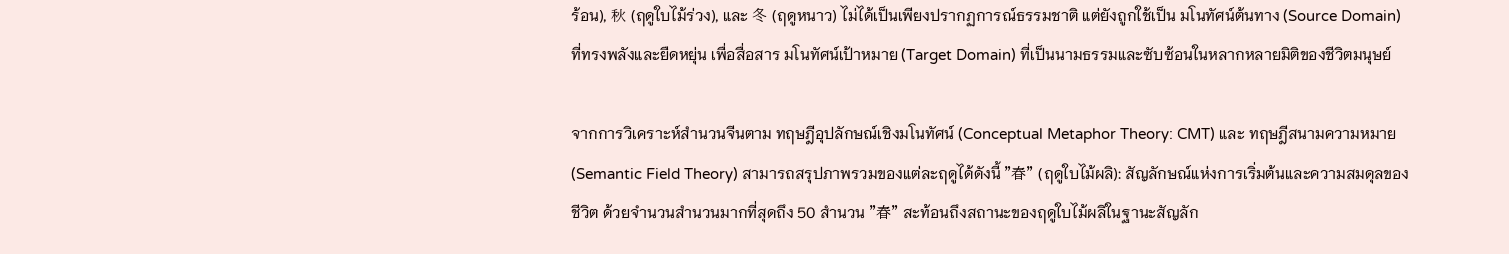ร้อน), 秋 (ฤดูใบไม้ร่วง), และ 冬 (ฤดูหนาว) ไม่ได้เป็นเพียงปรากฏการณ์ธรรมชาติ แต่ยังถูกใช้เป็น มโนทัศน์ต้นทาง (Source Domain) ที่ทรงพลังและยืดหยุ่น เพื่อสื่อสาร มโนทัศน์เป้าหมาย (Target Domain) ที่เป็นนามธรรมและซับซ้อนในหลากหลายมิติของชีวิตมนุษย์

จากการวิเคราะห์สำนวนจีนตาม ทฤษฎีอุปลักษณ์เชิงมโนทัศน์ (Conceptual Metaphor Theory: CMT) และ ทฤษฎีสนามความหมาย (Semantic Field Theory) สามารถสรุปภาพรวมของแต่ละฤดูได้ดังนี้ "春" (ฤดูใบไม้ผลิ): สัญลักษณ์แห่งการเริ่มต้นและความสมดุลของชีวิต ด้วยจำนวนสำนวนมากที่สุดถึง 50 สำนวน "春" สะท้อนถึงสถานะของฤดูใบไม้ผลิในฐานะสัญลัก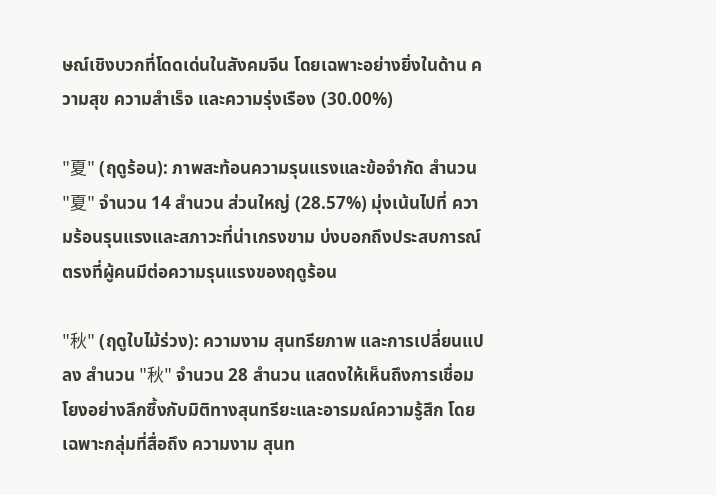ษณ์เชิงบวกที่โดดเด่นในสังคมจีน โดยเฉพาะอย่างยิ่งในด้าน ความสุข ความสำเร็จ และความรุ่งเรือง (30.00%)

"夏" (ฤดูร้อน): ภาพสะท้อนความรุนแรงและข้อจำกัด สำนวน "夏" จำนวน 14 สำนวน ส่วนใหญ่ (28.57%) มุ่งเน้นไปที่ ความร้อนรุนแรงและสภาวะที่น่าเกรงขาม บ่งบอกถึงประสบการณ์ตรงที่ผู้คนมีต่อความรุนแรงของฤดูร้อน

"秋" (ฤดูใบไม้ร่วง): ความงาม สุนทรียภาพ และการเปลี่ยนแปลง สำนวน "秋" จำนวน 28 สำนวน แสดงให้เห็นถึงการเชื่อมโยงอย่างลึกซึ้งกับมิติทางสุนทรียะและอารมณ์ความรู้สึก โดยเฉพาะกลุ่มที่สื่อถึง ความงาม สุนท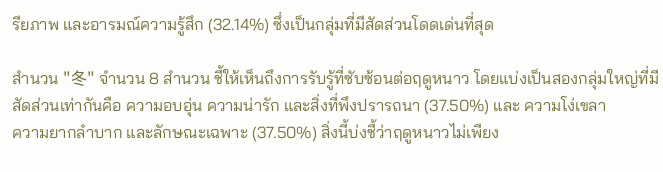รียภาพ และอารมณ์ความรู้สึก (32.14%) ซึ่งเป็นกลุ่มที่มีสัดส่วนโดดเด่นที่สุด

สำนวน "冬" จำนวน 8 สำนวน ชี้ให้เห็นถึงการรับรู้ที่ซับซ้อนต่อฤดูหนาว โดยแบ่งเป็นสองกลุ่มใหญ่ที่มีสัดส่วนเท่ากันคือ ความอบอุ่น ความน่ารัก และสิ่งที่พึงปรารถนา (37.50%) และ ความโง่เขลา
ความยากลำบาก และลักษณะเฉพาะ (37.50%) สิ่งนี้บ่งชี้ว่าฤดูหนาวไม่เพียง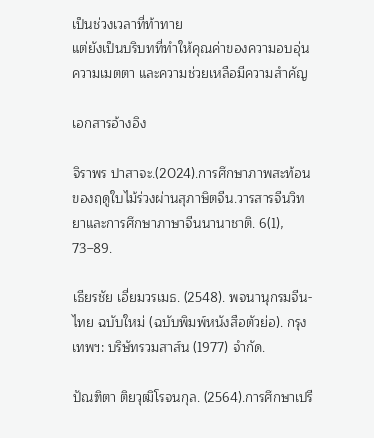เป็นช่วงเวลาที่ท้าทาย
แต่ยังเป็นบริบทที่ทำให้คุณค่าของความอบอุ่น ความเมตตา และความช่วยเหลือมีความสำคัญ

เอกสารอ้างอิง

จิราพร ปาสาจะ.(2024).การศึกษาภาพสะท้อนของฤดูใบไม้ร่วงผ่านสุภาษิตจีน.วารสารจีนวิทยาและการศึกษาภาษาจีนนานาชาติ. 6(1), 73–89.

เธียรชัย เอี่ยมวรเมธ. (2548). พจนานุกรมจีน-ไทย ฉบับใหม่ (ฉบับพิมพ์หนังสือตัวย่อ). กรุงเทพฯ: บริษัทรวมสาส์น (1977) จำกัด.

ปัณฑิตา ติยวุฒิโรจนกุล. (2564).การศึกษาเปรี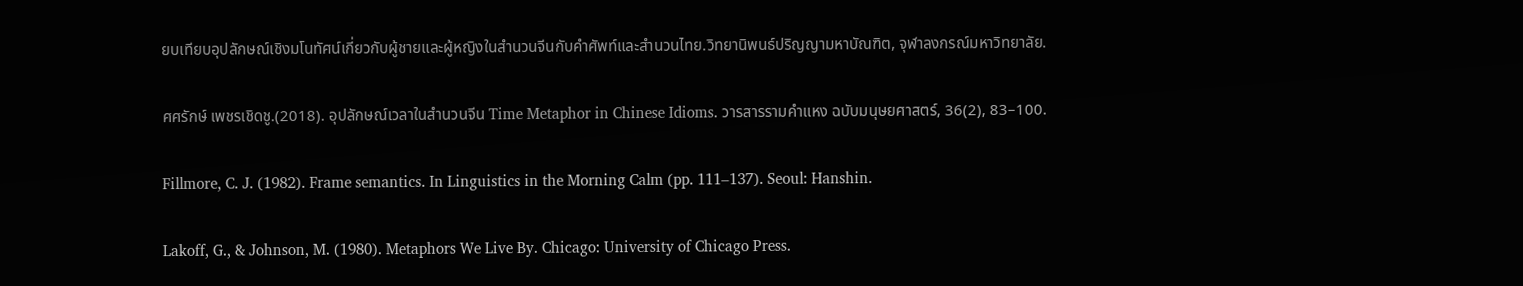ยบเทียบอุปลักษณ์เชิงมโนทัศน์เกี่ยวกับผู้ชายและผู้หญิงในสำนวนจีนกับคำศัพท์และสำนวนไทย.วิทยานิพนธ์ปริญญามหาบัณฑิต, จุฬาลงกรณ์มหาวิทยาลัย.

ศศรักษ์ เพชรเชิดชู.(2018). อุปลักษณ์เวลาในสำนวนจีน Time Metaphor in Chinese Idioms. วารสารรามคำแหง ฉบับมนุษยศาสตร์, 36(2), 83–100.

Fillmore, C. J. (1982). Frame semantics. In Linguistics in the Morning Calm (pp. 111–137). Seoul: Hanshin.

Lakoff, G., & Johnson, M. (1980). Metaphors We Live By. Chicago: University of Chicago Press.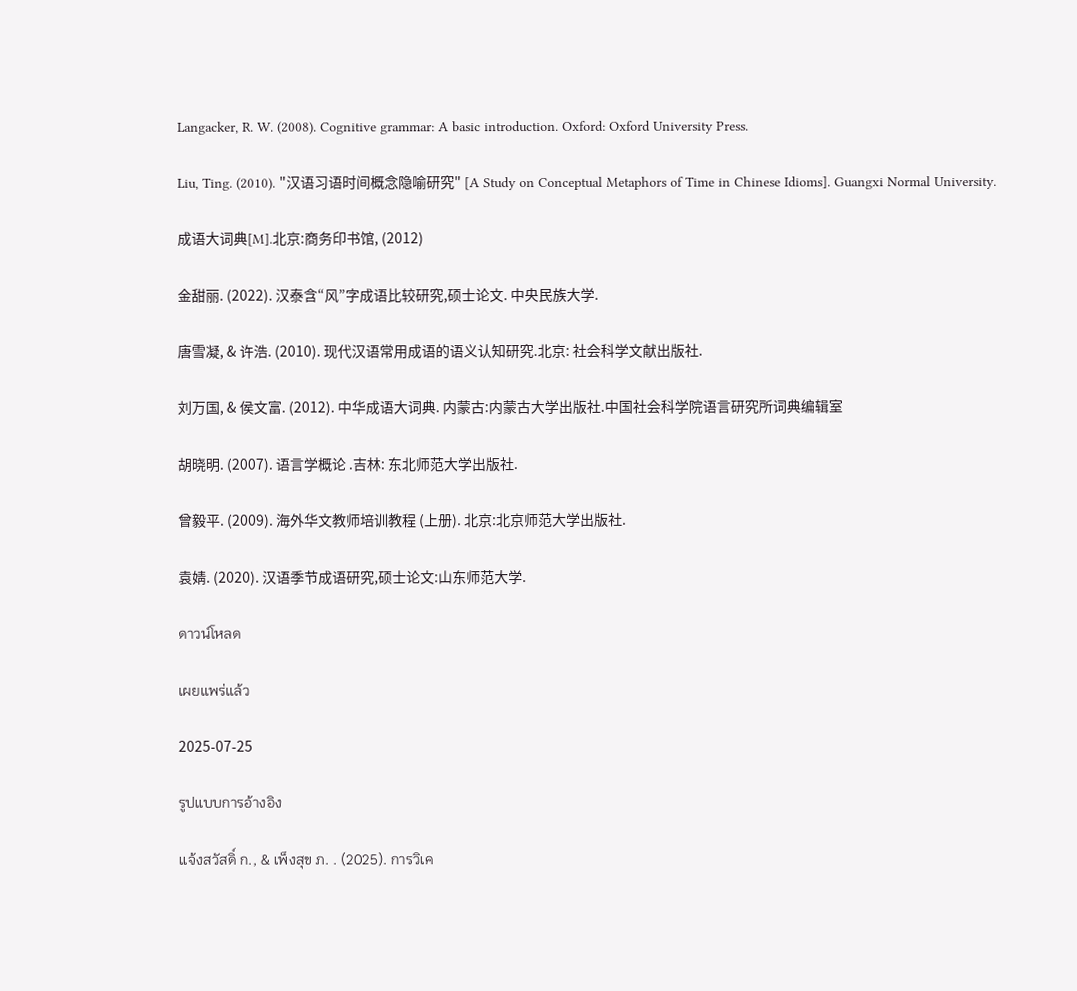Langacker, R. W. (2008). Cognitive grammar: A basic introduction. Oxford: Oxford University Press.

Liu, Ting. (2010). "汉语习语时间概念隐喻研究" [A Study on Conceptual Metaphors of Time in Chinese Idioms]. Guangxi Normal University.

成语大词典[M].北京:商务印书馆, (2012)

金甜丽. (2022). 汉泰含“风”字成语比较研究,硕士论文. 中央民族大学.

唐雪凝, & 许浩. (2010). 现代汉语常用成语的语义认知研究.北京: 社会科学文献出版社.

刘万国, & 侯文富. (2012). 中华成语大词典. 内蒙古:内蒙古大学出版社.中国社会科学院语言研究所词典编辑室

胡晓明. (2007). 语言学概论 .吉林: 东北师范大学出版社.

曾毅平. (2009). 海外华文教师培训教程 (上册). 北京:北京师范大学出版社.

袁婧. (2020). 汉语季节成语研究,硕士论文:山东师范大学.

ดาวน์โหลด

เผยแพร่แล้ว

2025-07-25

รูปแบบการอ้างอิง

แจ้งสวัสดิ์ ก., & เพ็งสุข ภ. . (2025). การวิเค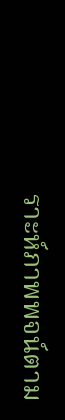ราะห์ภาพพจน์ตาม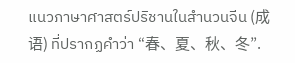แนวภาษาศาสตร์ปริชานในสำนวนจีน (成语) ที่ปรากฏคำว่า “春、夏、秋、冬”.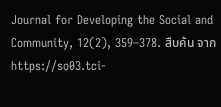Journal for Developing the Social and Community, 12(2), 359–378. สืบค้น จาก https://so03.tci-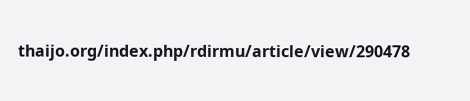thaijo.org/index.php/rdirmu/article/view/290478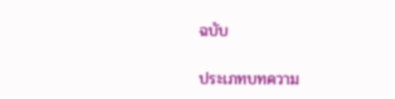ฉบับ

ประเภทบทความ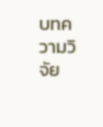บทความวิจัย